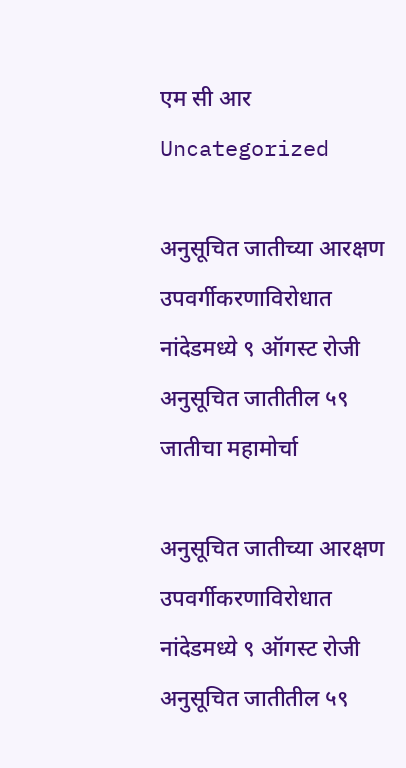एम सी आर
Uncategorized

अनुसूचित जातीच्या आरक्षण उपवर्गीकरणाविरोधात नांदेडमध्ये ९ ऑगस्ट रोजी अनुसूचित जातीतील ५९ जातीचा महामोर्चा

अनुसूचित जातीच्या आरक्षण उपवर्गीकरणाविरोधात नांदेडमध्ये ९ ऑगस्ट रोजी अनुसूचित जातीतील ५९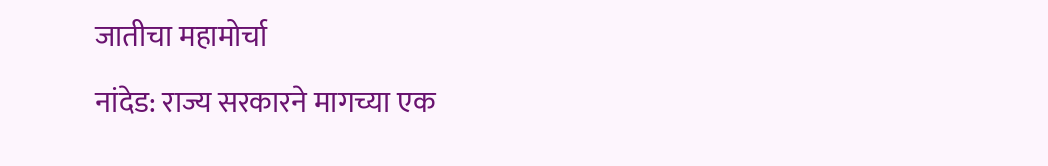जातीचा महामोर्चा

नांदेड: राज्य सरकारने मागच्या एक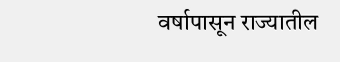वर्षापासून राज्यातील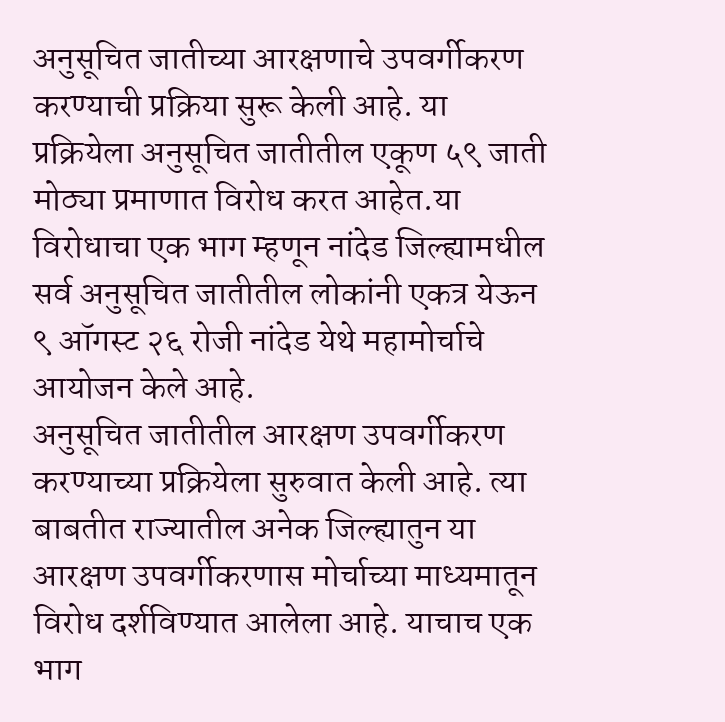अनुसूचित जातीच्या आरक्षणाचे उपवर्गीकरण करण्याची प्रक्रिया सुरू केली आहे. या प्रक्रियेला अनुसूचित जातीतील एकूण ५९ जाती मोठ्या प्रमाणात विरोध करत आहेत.या विरोधाचा एक भाग म्हणून नांदेड जिल्ह्यामधील सर्व अनुसूचित जातीतील लोकांनी एकत्र येऊन ९ ऑगस्ट २६ रोजी नांदेड येथे महामोर्चाचे आयोजन केले आहे.
अनुसूचित जातीतील आरक्षण उपवर्गीकरण करण्याच्या प्रक्रियेला सुरुवात केली आहे. त्या बाबतीत राज्यातील अनेक जिल्ह्यातुन या आरक्षण उपवर्गीकरणास मोर्चाच्या माध्यमातून विरोध दर्शविण्यात आलेला आहे. याचाच एक भाग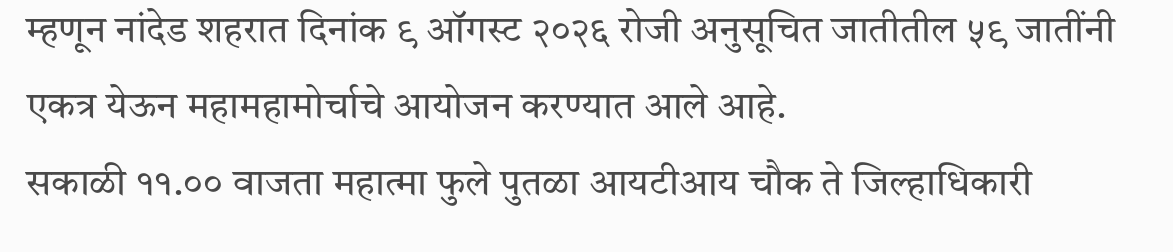म्हणून नांदेड शहरात दिनांक ९ ऑगस्ट २०२६ रोजी अनुसूचित जातीतील ५९ जातींनी एकत्र येऊन महामहामोर्चाचे आयोजन करण्यात आले आहे.
सकाळी ११.०० वाजता महात्मा फुले पुतळा आयटीआय चौक ते जिल्हाधिकारी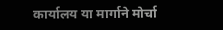कार्यालय या मार्गाने मोर्चा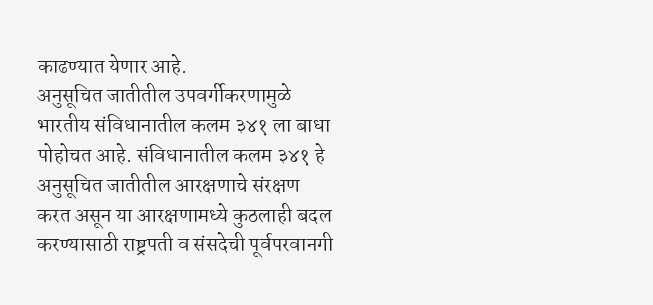काढण्यात येणार आहे.
अनुसूचित जातीतील उपवर्गीकरणामुळे भारतीय संविधानातील कलम ३४१ ला बाधा पोहोचत आहे. संविधानातील कलम ३४१ हे अनुसूचित जातीतील आरक्षणाचे संरक्षण करत असून या आरक्षणामध्ये कुठलाही बदल करण्यासाठी राष्ट्रपती व संसदेची पूर्वपरवानगी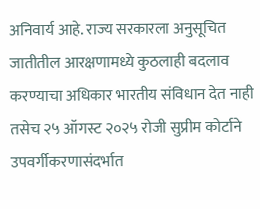अनिवार्य आहे. राज्य सरकारला अनुसूचित जातीतील आरक्षणामध्ये कुठलाही बदलाव करण्याचा अधिकार भारतीय संविधान देत नाही तसेच २५ ऑगस्ट २०२५ रोजी सुप्रीम कोर्टाने उपवर्गीकरणासंदर्भात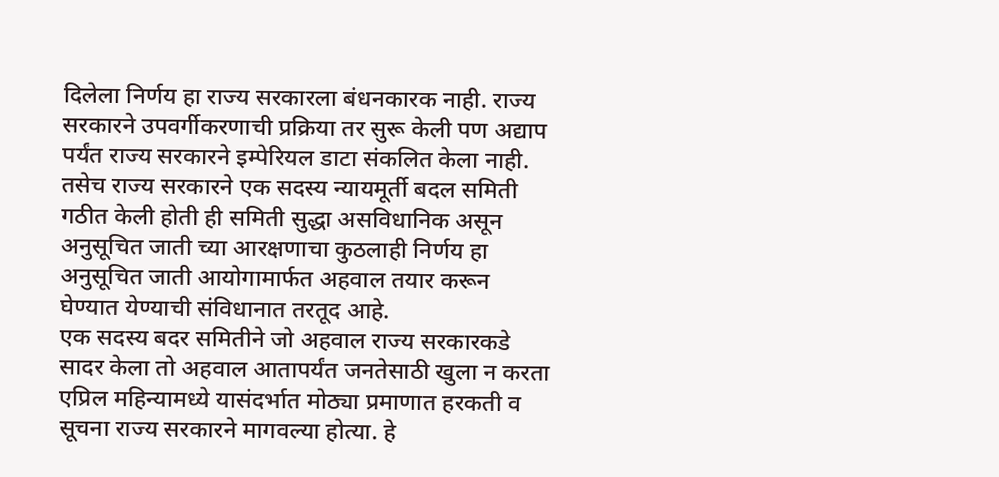दिलेला निर्णय हा राज्य सरकारला बंधनकारक नाही. राज्य सरकारने उपवर्गीकरणाची प्रक्रिया तर सुरू केली पण अद्याप पर्यंत राज्य सरकारने इम्पेरियल डाटा संकलित केला नाही. तसेच राज्य सरकारने एक सदस्य न्यायमूर्ती बदल समिती गठीत केली होती ही समिती सुद्धा असविधानिक असून अनुसूचित जाती च्या आरक्षणाचा कुठलाही निर्णय हा अनुसूचित जाती आयोगामार्फत अहवाल तयार करून घेण्यात येण्याची संविधानात तरतूद आहे.
एक सदस्य बदर समितीने जो अहवाल राज्य सरकारकडे सादर केला तो अहवाल आतापर्यंत जनतेसाठी खुला न करता एप्रिल महिन्यामध्ये यासंदर्भात मोठ्या प्रमाणात हरकती व सूचना राज्य सरकारने मागवल्या होत्या. हे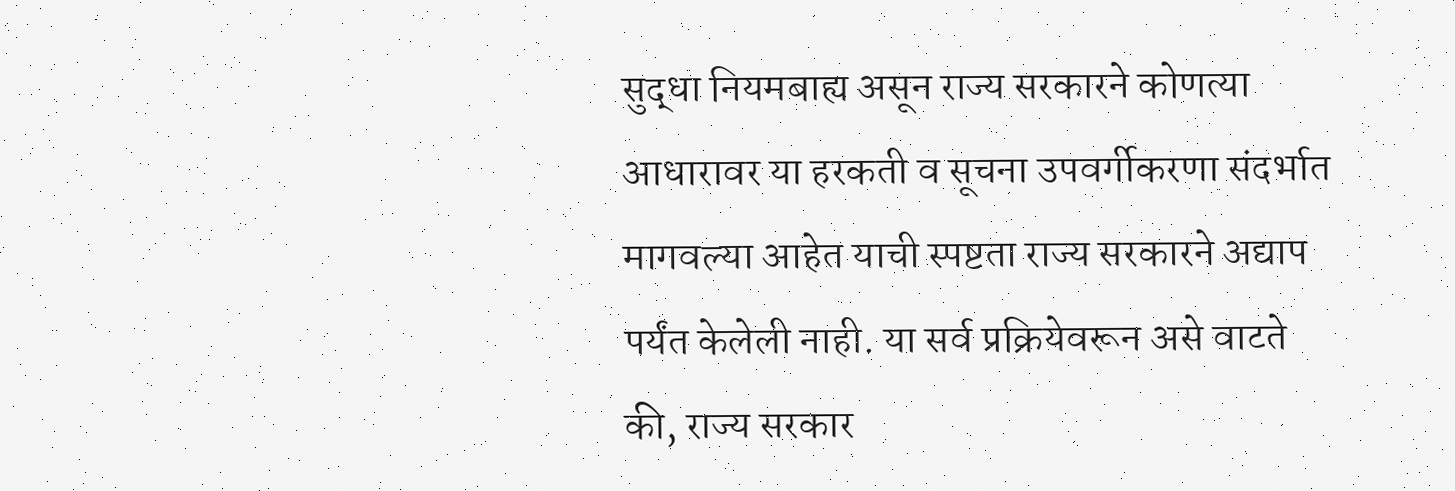सुद्धा नियमबाह्य असून राज्य सरकारने कोणत्या आधारावर या हरकती व सूचना उपवर्गीकरणा संदर्भात मागवल्या आहेत याची स्पष्टता राज्य सरकारने अद्याप पर्यंत केलेली नाही. या सर्व प्रक्रियेवरून असे वाटते की, राज्य सरकार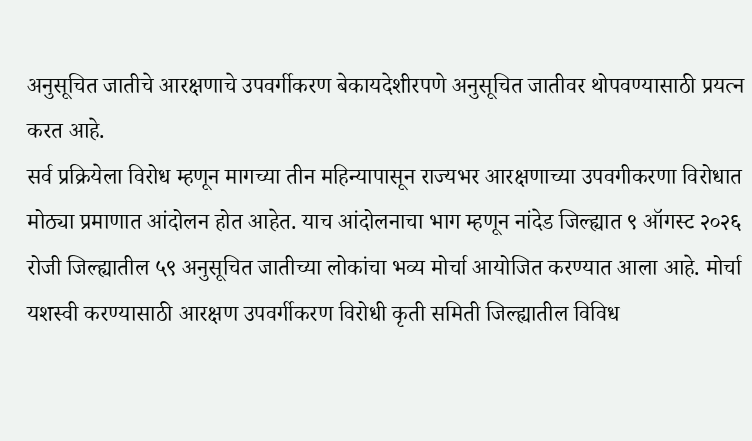अनुसूचित जातीचे आरक्षणाचे उपवर्गीकरण बेकायदेशीरपणे अनुसूचित जातीवर थोपवण्यासाठी प्रयत्न करत आहे.
सर्व प्रक्रियेला विरोध म्हणून मागच्या तीन महिन्यापासून राज्यभर आरक्षणाच्या उपवगीकरणा विरोधात मोठ्या प्रमाणात आंदोलन होत आहेत. याच आंदोलनाचा भाग म्हणून नांदेड जिल्ह्यात ९ ऑगस्ट २०२६ रोजी जिल्ह्यातील ५९ अनुसूचित जातीच्या लोकांचा भव्य मोर्चा आयोजित करण्यात आला आहे. मोर्चा यशस्वी करण्यासाठी आरक्षण उपवर्गीकरण विरोधी कृती समिती जिल्ह्यातील विविध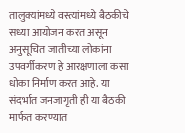तालुक्यांमध्ये वस्त्यांमध्ये बैठकीचे सध्या आयोजन करत असून अनुसूचित जातीच्या लोकांना उपवर्गीकरण हे आरक्षणाला कसा धोका निर्माण करत आहे. या संदर्भात जनजागृती ही या बैठकी मार्फत करण्यात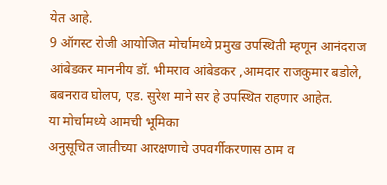येत आहे.
9 ऑगस्ट रोजी आयोजित मोर्चामध्ये प्रमुख उपस्थिती म्हणून आनंदराज आंबेडकर माननीय डॉ. भीमराव आंबेडकर ,आमदार राजकुमार बडोले, बबनराव घोलप, एड. सुरेश माने सर हे उपस्थित राहणार आहेत.
या मोर्चामध्ये आमची भूमिका
अनुसूचित जातीच्या आरक्षणाचे उपवर्गीकरणास ठाम व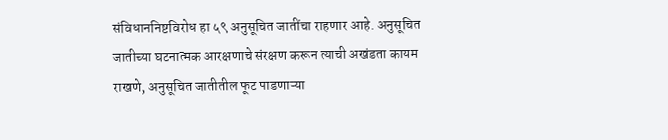संविधाननिष्टविरोध हा ५९ अनुसूचित जातींचा राहणार आहे. अनुसूचित जातीच्या घटनात्मक आरक्षणाचे संरक्षण करून त्याची अखंडता कायम राखणे, अनुसूचित जातीतील फूट पाडणाऱ्या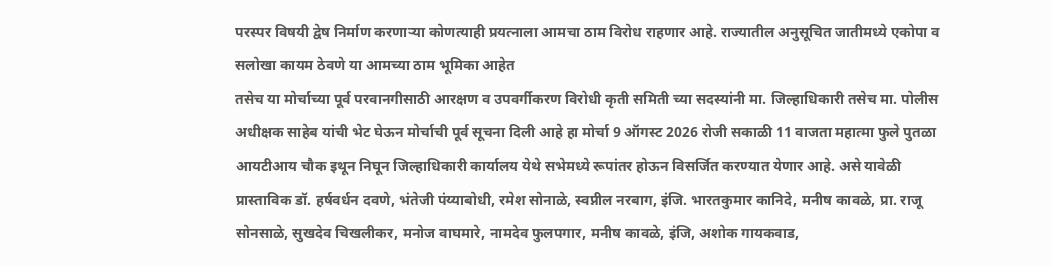परस्पर विषयी द्वेष निर्माण करणाऱ्या कोणत्याही प्रयत्नाला आमचा ठाम विरोध राहणार आहे. राज्यातील अनुसूचित जातीमध्ये एकोपा व सलोखा कायम ठेवणे या आमच्या ठाम भूमिका आहेत
तसेच या मोर्चाच्या पूर्व परवानगीसाठी आरक्षण व उपवर्गीकरण विरोधी कृती समिती च्या सदस्यांनी मा. जिल्हाधिकारी तसेच मा. पोलीस अधीक्षक साहेब यांची भेट घेऊन मोर्चाची पूर्व सूचना दिली आहे हा मोर्चा 9 ऑगस्ट 2026 रोजी सकाळी 11 वाजता महात्मा फुले पुतळा आयटीआय चौक इथून निघून जिल्हाधिकारी कार्यालय येथे सभेमध्ये रूपांतर होऊन विसर्जित करण्यात येणार आहे. असे यावेळी प्रास्ताविक डॉ. हर्षवर्धन दवणे, भंतेजी पंय्याबोधी, रमेश सोनाळे, स्वप्नील नरबाग, इंजि. भारतकुमार कानिदे, मनीष कावळे, प्रा. राजू सोनसाळे, सुखदेव चिखलीकर, मनोज वाघमारे, नामदेव फुलपगार, मनीष कावळे, इंजि, अशोक गायकवाड,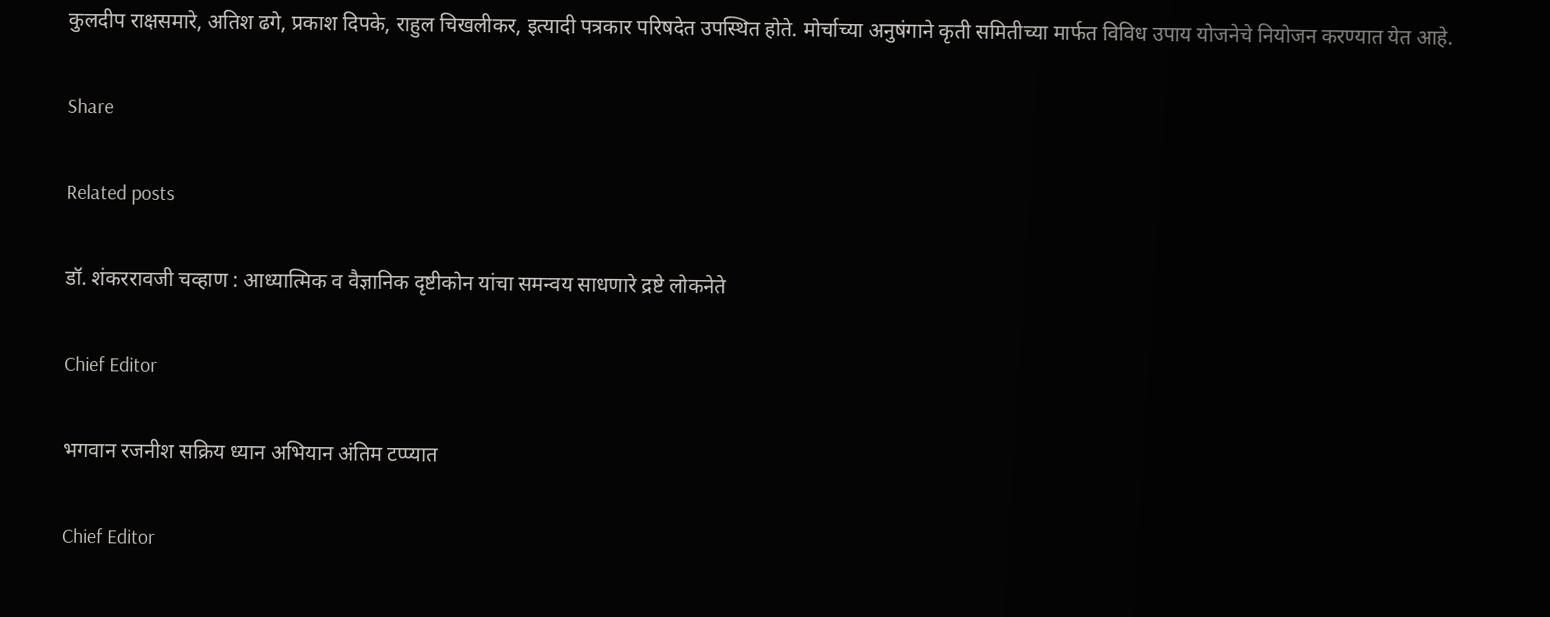कुलदीप राक्षसमारे, अतिश ढगे, प्रकाश दिपके, राहुल चिखलीकर, इत्यादी पत्रकार परिषदेत उपस्थित होते. मोर्चाच्या अनुषंगाने कृती समितीच्या मार्फत विविध उपाय योजनेचे नियोजन करण्यात येत आहे.

Share

Related posts

डॉ. शंकररावजी चव्हाण : आध्यात्मिक व वैज्ञानिक दृष्टीकोन यांचा समन्वय साधणारे द्रष्टे लोकनेते

Chief Editor

भगवान रजनीश सक्रिय ध्यान अभियान अंतिम टप्प्यात

Chief Editor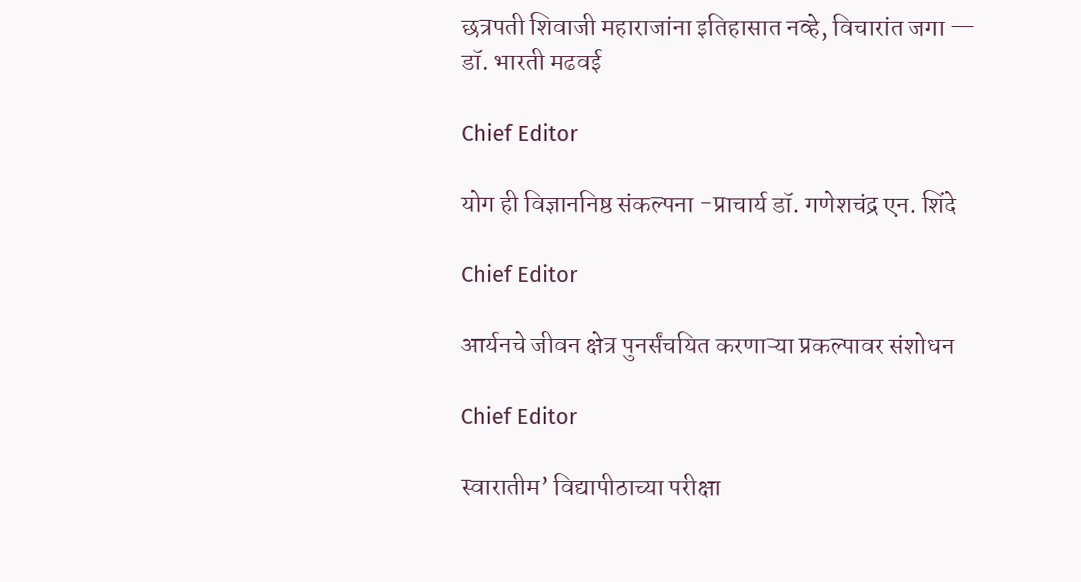छत्रपती शिवाजी महाराजांना इतिहासात नव्हे, विचारांत जगा — डॉ. भारती मढवई

Chief Editor

योग ही विज्ञाननिष्ठ संकल्पना -प्राचार्य डॉ. गणेशचंद्र एन. शिंदे

Chief Editor

आर्यनचे जीवन क्षेत्र पुनर्संचयित करणाऱ्या प्रकल्पावर संशोधन

Chief Editor

स्वारातीम’ विद्यापीठाच्या परीक्षा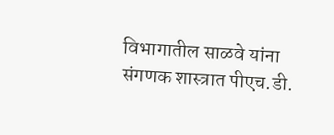विभागातील साळवे यांना संगणक शास्त्रात पीएच.डी.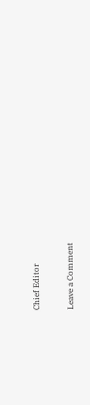Chief Editor

Leave a Comment